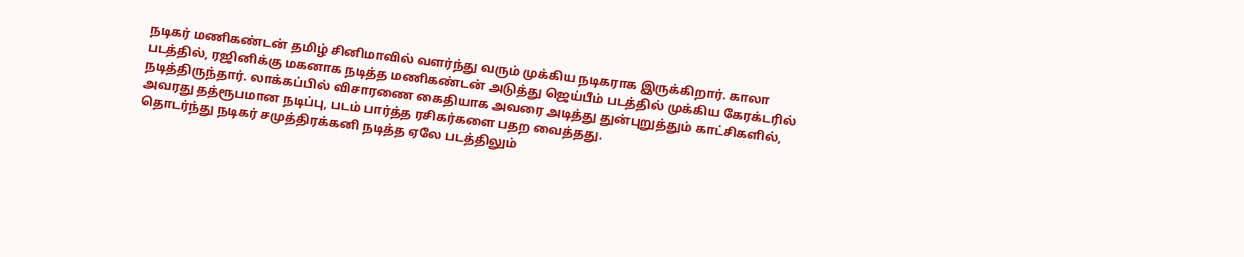நடிகர் மணிகண்டன் தமிழ் சினிமாவில் வளர்ந்து வரும் முக்கிய நடிகராக இருக்கிறார். காலா படத்தில், ரஜினிக்கு மகனாக நடித்த மணிகண்டன் அடுத்து ஜெய்பீம் படத்தில் முக்கிய கேரக்டரில் நடித்திருந்தார். லாக்கப்பில் விசாரணை கைதியாக அவரை அடித்து துன்புறுத்தும் காட்சிகளில், அவரது தத்ரூபமான நடிப்பு, படம் பார்த்த ரசிகர்களை பதற வைத்தது.
தொடர்ந்து நடிகர் சமுத்திரக்கனி நடித்த ஏலே படத்திலும்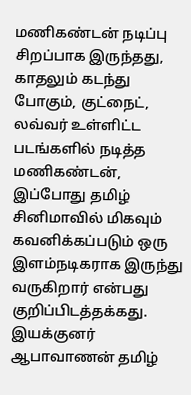மணிகண்டன் நடிப்பு சிறப்பாக இருந்தது, காதலும் கடந்து போகும், குட்நைட், லவ்வர் உள்ளிட்ட படங்களில் நடித்த மணிகண்டன், இப்போது தமிழ் சினிமாவில் மிகவும் கவனிக்கப்படும் ஒரு இளம்நடிகராக இருந்து வருகிறார் என்பது குறிப்பிடத்தக்கது.
இயக்குனர் ஆபாவாணன் தமிழ்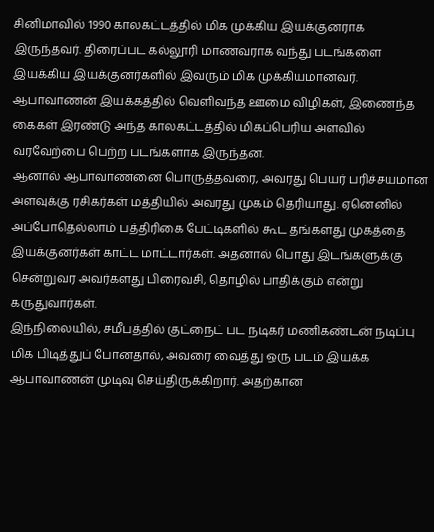சினிமாவில் 1990 காலகட்டத்தில் மிக முக்கிய இயக்குனராக இருந்தவர். திரைப்பட கல்லூரி மாணவராக வந்து படங்களை இயக்கிய இயக்குனர்களில் இவரும் மிக முக்கியமானவர். ஆபாவாணன் இயக்கத்தில் வெளிவந்த ஊமை விழிகள், இணைந்த கைகள் இரண்டு அந்த காலகட்டத்தில் மிகப்பெரிய அளவில் வரவேற்பை பெற்ற படங்களாக இருந்தன.
ஆனால் ஆபாவாணனை பொருத்தவரை, அவரது பெயர் பரிச்சயமான அளவுக்கு ரசிகர்கள் மத்தியில் அவரது முகம் தெரியாது. ஏனெனில் அப்போதெல்லாம் பத்திரிகை பேட்டிகளில் கூட தங்களது முகத்தை இயக்குனர்கள் காட்ட மாட்டார்கள். அதனால் பொது இடங்களுக்கு சென்றுவர அவர்களது பிரைவசி, தொழில் பாதிக்கும் என்று கருதுவார்கள்.
இந்நிலையில், சமீபத்தில் குட்நைட் பட நடிகர் மணிகண்டன் நடிப்பு மிக பிடித்துப் போனதால், அவரை வைத்து ஒரு படம் இயக்க ஆபாவாணன் முடிவு செய்திருக்கிறார். அதற்கான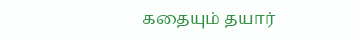கதையும் தயார்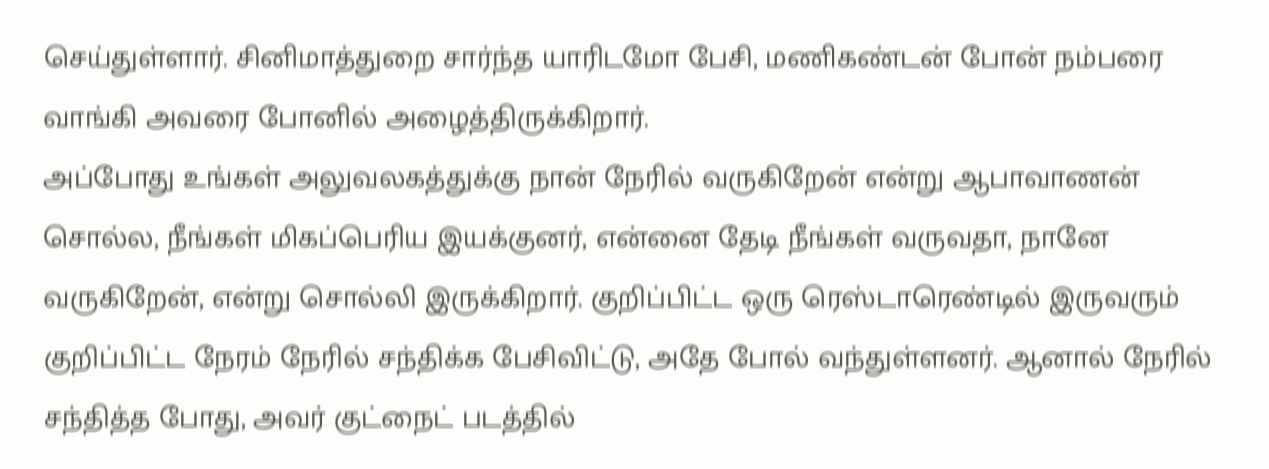செய்துள்ளார். சினிமாத்துறை சார்ந்த யாரிடமோ பேசி, மணிகண்டன் போன் நம்பரை வாங்கி அவரை போனில் அழைத்திருக்கிறார்.
அப்போது உங்கள் அலுவலகத்துக்கு நான் நேரில் வருகிறேன் என்று ஆபாவாணன் சொல்ல, நீங்கள் மிகப்பெரிய இயக்குனர், என்னை தேடி நீங்கள் வருவதா, நானே வருகிறேன், என்று சொல்லி இருக்கிறார். குறிப்பிட்ட ஒரு ரெஸ்டாரெண்டில் இருவரும் குறிப்பிட்ட நேரம் நேரில் சந்திக்க பேசிவிட்டு, அதே போல் வந்துள்ளனர். ஆனால் நேரில் சந்தித்த போது, அவர் குட்நைட் படத்தில்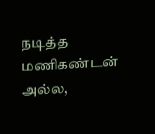நடித்த மணிகண்டன் அல்ல,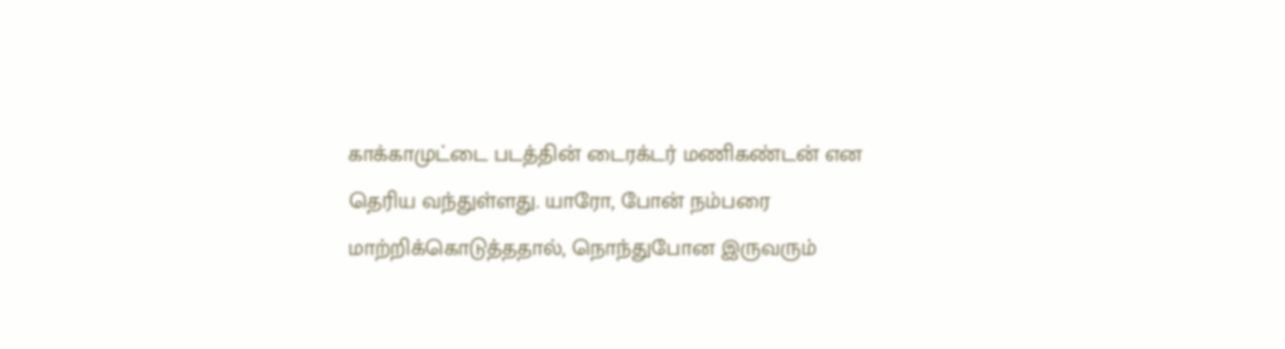காக்காமுட்டை படத்தின் டைரக்டர் மணிகண்டன் என தெரிய வந்துள்ளது. யாரோ, போன் நம்பரை மாற்றிக்கொடுத்ததால், நொந்துபோன இருவரும்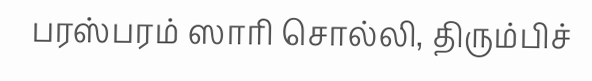பரஸ்பரம் ஸாரி சொல்லி, திரும்பிச்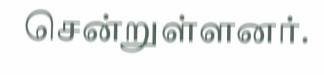சென்றுள்ளனர்.